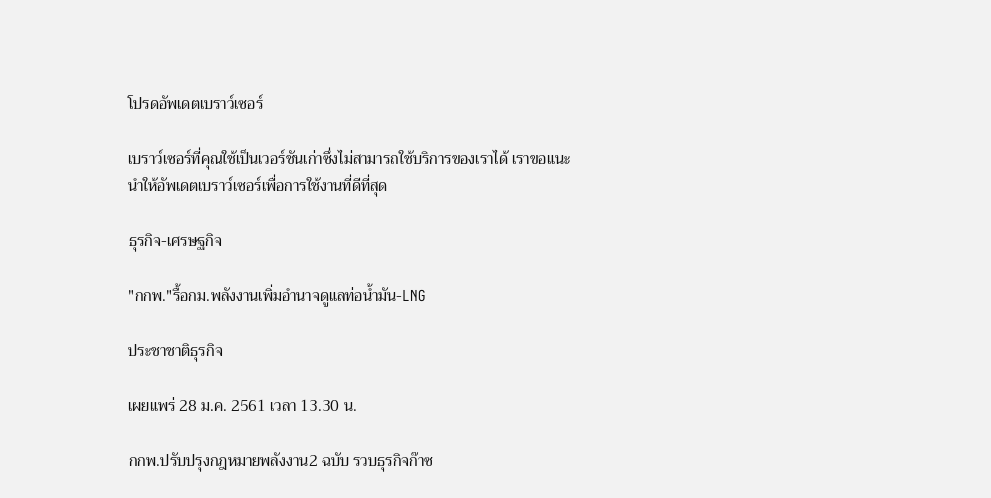โปรดอัพเดตเบราว์เซอร์

เบราว์เซอร์ที่คุณใช้เป็นเวอร์ชันเก่าซึ่งไม่สามารถใช้บริการของเราได้ เราขอแนะนำให้อัพเดตเบราว์เซอร์เพื่อการใช้งานที่ดีที่สุด

ธุรกิจ-เศรษฐกิจ

"กกพ."รื้อกม.พลังงานเพิ่มอำนาจดูแลท่อน้ำมัน-LNG

ประชาชาติธุรกิจ

เผยแพร่ 28 ม.ค. 2561 เวลา 13.30 น.

กกพ.ปรับปรุงกฎหมายพลังงาน2 ฉบับ รวบธุรกิจก๊าซ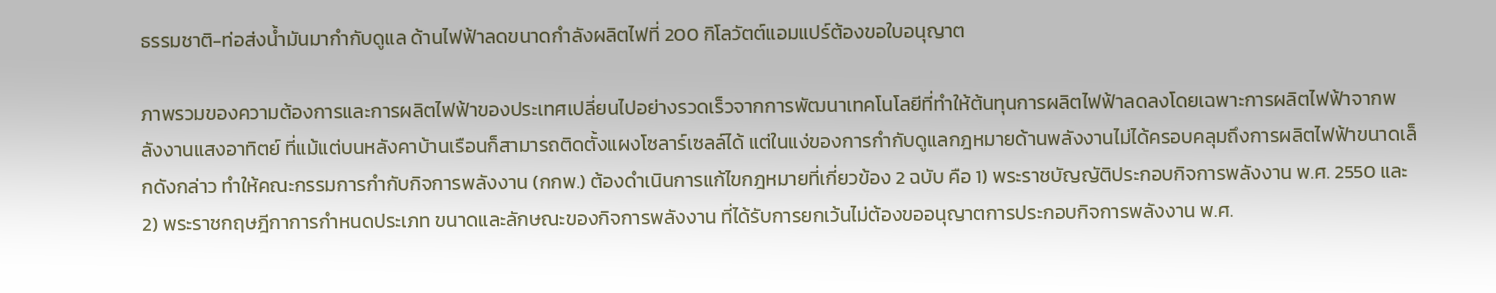ธรรมชาติ-ท่อส่งน้ำมันมากำกับดูแล ด้านไฟฟ้าลดขนาดกำลังผลิตไฟที่ 200 กิโลวัตต์แอมแปร์ต้องขอใบอนุญาต

ภาพรวมของความต้องการและการผลิตไฟฟ้าของประเทศเปลี่ยนไปอย่างรวดเร็วจากการพัฒนาเทคโนโลยีที่ทำให้ต้นทุนการผลิตไฟฟ้าลดลงโดยเฉพาะการผลิตไฟฟ้าจากพลังงานแสงอาทิตย์ ที่แม้แต่บนหลังคาบ้านเรือนก็สามารถติดตั้งแผงโซลาร์เซลล์ได้ แต่ในแง่ของการกำกับดูแลกฎหมายด้านพลังงานไม่ได้ครอบคลุมถึงการผลิตไฟฟ้าขนาดเล็กดังกล่าว ทำให้คณะกรรมการกำกับกิจการพลังงาน (กกพ.) ต้องดำเนินการแก้ไขกฎหมายที่เกี่ยวข้อง 2 ฉบับ คือ 1) พระราชบัญญัติประกอบกิจการพลังงาน พ.ศ. 2550 และ 2) พระราชกฤษฎีกาการกำหนดประเภท ขนาดและลักษณะของกิจการพลังงาน ที่ได้รับการยกเว้นไม่ต้องขออนุญาตการประกอบกิจการพลังงาน พ.ศ.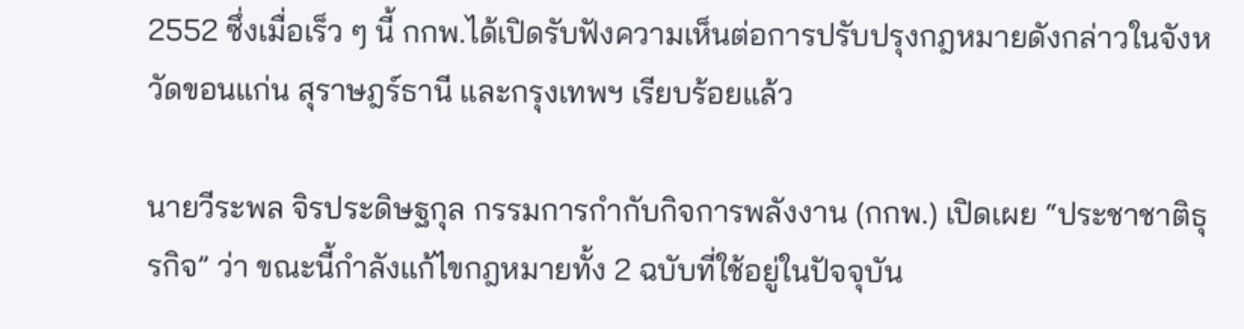2552 ซึ่งเมื่อเร็ว ๆ นี้ กกพ.ได้เปิดรับฟังความเห็นต่อการปรับปรุงกฎหมายดังกล่าวในจังหวัดขอนแก่น สุราษฎร์ธานี และกรุงเทพฯ เรียบร้อยแล้ว

นายวีระพล จิรประดิษฐกุล กรรมการกำกับกิจการพลังงาน (กกพ.) เปิดเผย “ประชาชาติธุรกิจ” ว่า ขณะนี้กำลังแก้ไขกฎหมายทั้ง 2 ฉบับที่ใช้อยู่ในปัจจุบัน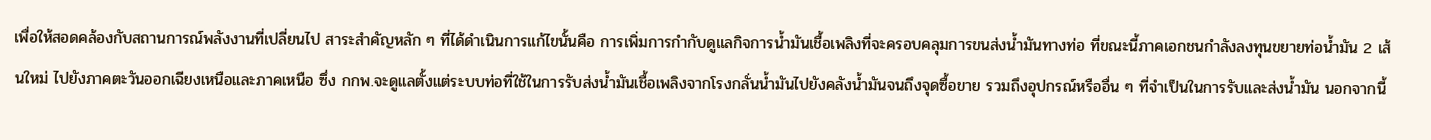เพื่อให้สอดคล้องกับสถานการณ์พลังงานที่เปลี่ยนไป สาระสำคัญหลัก ๆ ที่ได้ดำเนินการแก้ไขนั้นคือ การเพิ่มการกำกับดูแลกิจการน้ำมันเชื้อเพลิงที่จะครอบคลุมการขนส่งน้ำมันทางท่อ ที่ขณะนี้ภาคเอกชนกำลังลงทุนขยายท่อน้ำมัน 2 เส้นใหม่ ไปยังภาคตะวันออกเฉียงเหนือและภาคเหนือ ซึ่ง กกพ.จะดูแลตั้งแต่ระบบท่อที่ใช้ในการรับส่งน้ำมันเชื้อเพลิงจากโรงกลั่นน้ำมันไปยังคลังน้ำมันจนถึงจุดซื้อขาย รวมถึงอุปกรณ์หรืออื่น ๆ ที่จำเป็นในการรับและส่งน้ำมัน นอกจากนี้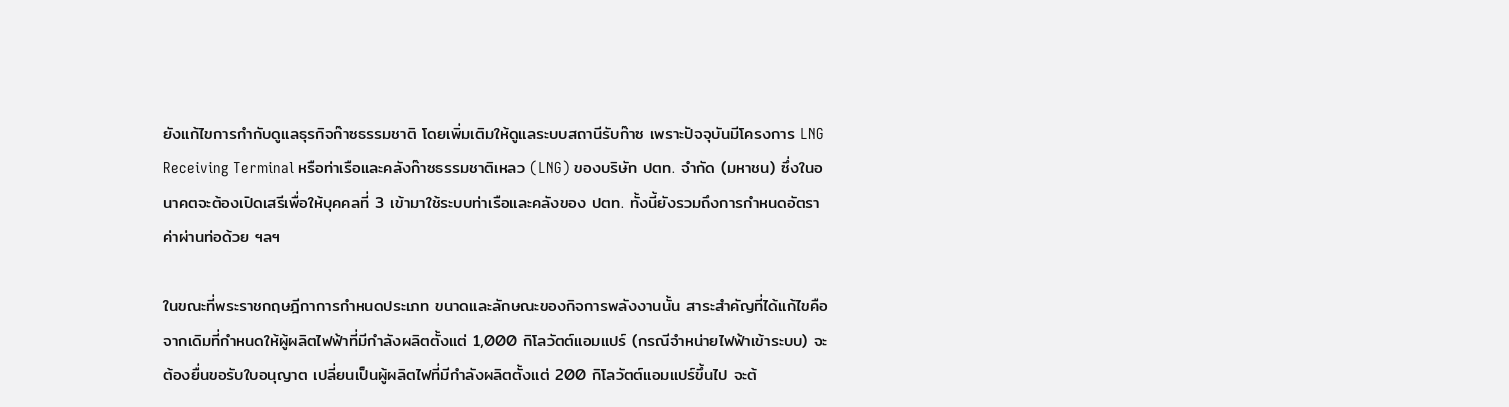ยังแก้ไขการกำกับดูแลธุรกิจก๊าซธรรมชาติ โดยเพิ่มเติมให้ดูแลระบบสถานีรับก๊าซ เพราะปัจจุบันมีโครงการ LNG Receiving Terminal หรือท่าเรือและคลังก๊าซธรรมชาติเหลว (LNG) ของบริษัท ปตท. จำกัด (มหาชน) ซึ่งในอนาคตจะต้องเปิดเสรีเพื่อให้บุคคลที่ 3 เข้ามาใช้ระบบท่าเรือและคลังของ ปตท. ทั้งนี้ยังรวมถึงการกำหนดอัตราค่าผ่านท่อด้วย ฯลฯ

ในขณะที่พระราชกฤษฎีกาการกำหนดประเภท ขนาดและลักษณะของกิจการพลังงานนั้น สาระสำคัญที่ได้แก้ไขคือ จากเดิมที่กำหนดให้ผู้ผลิตไฟฟ้าที่มีกำลังผลิตตั้งแต่ 1,000 กิโลวัตต์แอมแปร์ (กรณีจำหน่ายไฟฟ้าเข้าระบบ) จะต้องยื่นขอรับใบอนุญาต เปลี่ยนเป็นผู้ผลิตไฟที่มีกำลังผลิตตั้งแต่ 200 กิโลวัตต์แอมแปร์ขึ้นไป จะต้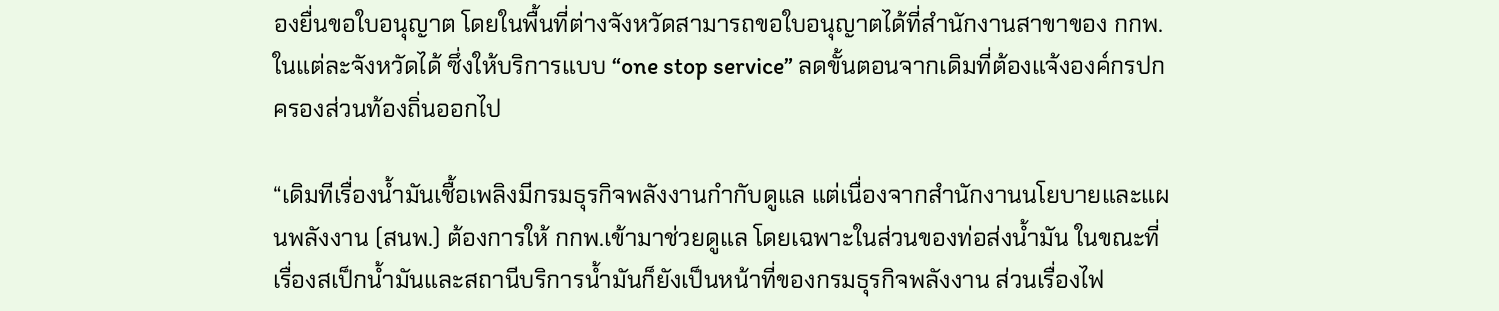องยื่นขอใบอนุญาต โดยในพื้นที่ต่างจังหวัดสามารถขอใบอนุญาตได้ที่สำนักงานสาขาของ กกพ.ในแต่ละจังหวัดได้ ซึ่งให้บริการแบบ “one stop service” ลดขั้นตอนจากเดิมที่ต้องแจ้งองค์กรปกครองส่วนท้องถิ่นออกไป

“เดิมทีเรื่องน้ำมันเชื้อเพลิงมีกรมธุรกิจพลังงานกำกับดูแล แต่เนื่องจากสำนักงานนโยบายและแผนพลังงาน (สนพ.) ต้องการให้ กกพ.เข้ามาช่วยดูแล โดยเฉพาะในส่วนของท่อส่งน้ำมัน ในขณะที่เรื่องสเป็กน้ำมันและสถานีบริการน้ำมันก็ยังเป็นหน้าที่ของกรมธุรกิจพลังงาน ส่วนเรื่องไฟ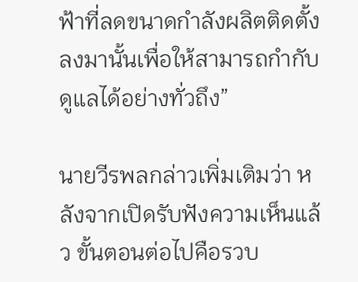ฟ้าที่ลดขนาดกำลังผลิตติดตั้งลงมานั้นเพื่อให้สามารถกำกับดูแลได้อย่างทั่วถึง”

นายวีรพลกล่าวเพิ่มเติมว่า หลังจากเปิดรับฟังความเห็นแล้ว ขั้นตอนต่อไปคือรวบ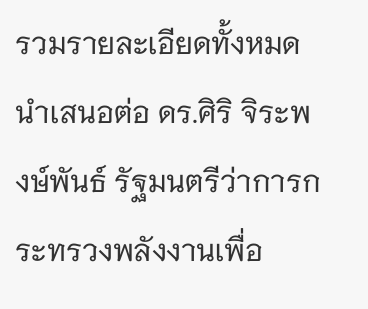รวมรายละเอียดทั้งหมดนำเสนอต่อ ดร.ศิริ จิระพงษ์พันธ์ รัฐมนตรีว่าการกระทรวงพลังงานเพื่อ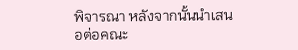พิจารณา หลังจากนั้นนำเสนอต่อคณะ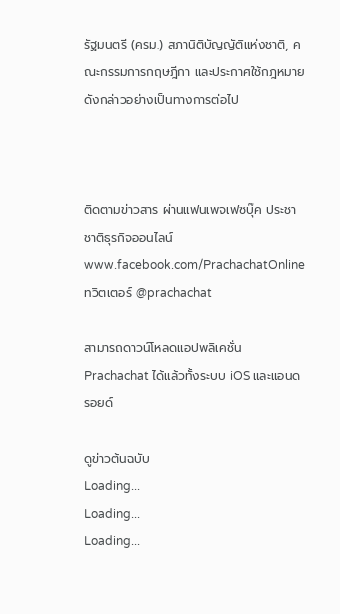รัฐมนตรี (ครม.) สภานิติบัญญัติแห่งชาติ, คณะกรรมการกฤษฎีกา และประกาศใช้กฎหมายดังกล่าวอย่างเป็นทางการต่อไป



ติดตามข่าวสาร ผ่านแฟนเพจเฟซบุ๊ค ประชาชาติธุรกิจออนไลน์
www.facebook.com/PrachachatOnline
ทวิตเตอร์ @prachachat

สามารถดาวน์โหลดแอปพลิเคชั่น Prachachat ได้แล้วทั้งระบบ iOS และแอนดรอยด์

ดูข่าวต้นฉบับ
Loading...
Loading...
Loading...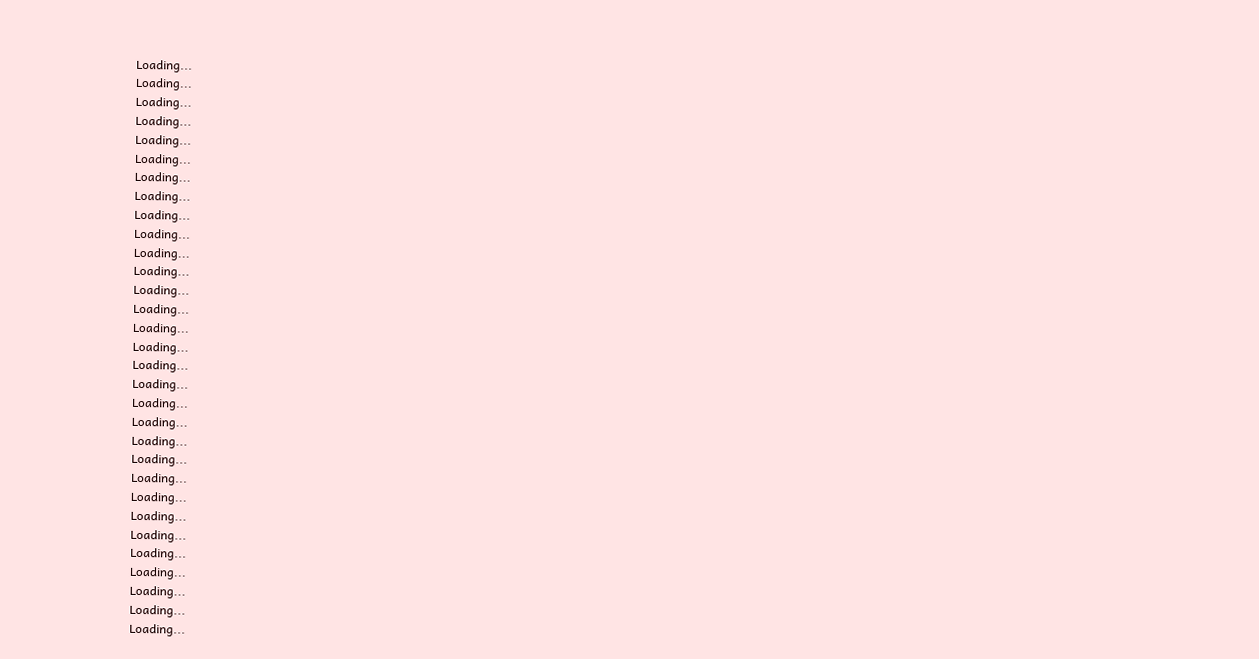Loading...
Loading...
Loading...
Loading...
Loading...
Loading...
Loading...
Loading...
Loading...
Loading...
Loading...
Loading...
Loading...
Loading...
Loading...
Loading...
Loading...
Loading...
Loading...
Loading...
Loading...
Loading...
Loading...
Loading...
Loading...
Loading...
Loading...
Loading...
Loading...
Loading...
Loading...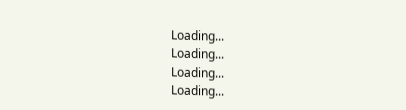Loading...
Loading...
Loading...
Loading...